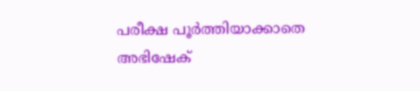പരീക്ഷ പൂര്‍ത്തിയാക്കാതെ അഭിഷേക്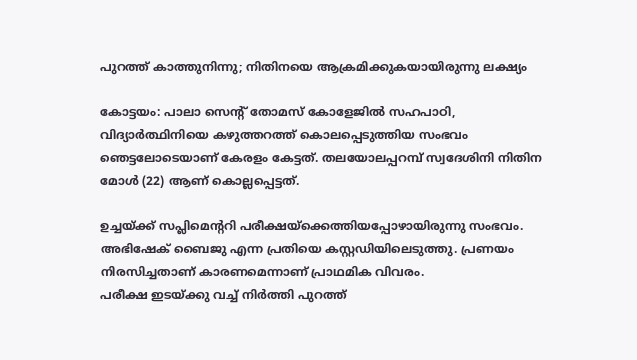പുറത്ത് കാത്തുനിന്നു; നിതിനയെ ആക്രമിക്കുകയായിരുന്നു ലക്ഷ്യം

കോട്ടയം: പാലാ സെന്റ് തോമസ് കോളേജില്‍ സഹപാഠി, വിദ്യാര്‍ത്ഥിനിയെ കഴുത്തറത്ത് കൊലപ്പെടുത്തിയ സംഭവം ഞെട്ടലോടെയാണ് കേരളം കേട്ടത്. തലയോലപ്പറമ്പ് സ്വദേശിനി നിതിന മോള്‍ (22) ആണ് കൊല്ലപ്പെട്ടത്.

ഉച്ചയ്ക്ക് സപ്ലിമെന്ററി പരീക്ഷയ്ക്കെത്തിയപ്പോഴായിരുന്നു സംഭവം. അഭിഷേക് ബൈജു എന്ന പ്രതിയെ കസ്റ്റഡിയിലെടുത്തു. പ്രണയം നിരസിച്ചതാണ് കാരണമെന്നാണ് പ്രാഥമിക വിവരം.
പരീക്ഷ ഇടയ്ക്കു വച്ച് നിര്‍ത്തി പുറത്ത്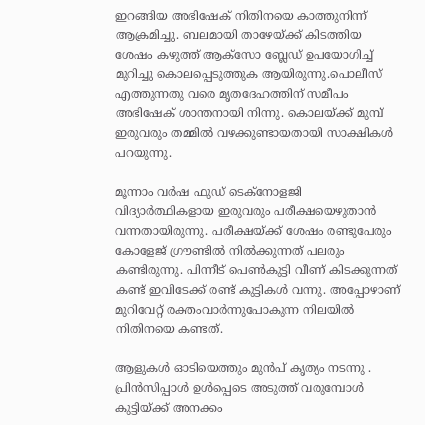ഇറങ്ങിയ അഭിഷേക് നിതിനയെ കാത്തുനിന്ന് ആക്രമിച്ചു. ബലമായി താഴേയ്ക്ക് കിടത്തിയ ശേഷം കഴുത്ത് ആക്‌സോ ബ്ലേഡ് ഉപയോഗിച്ച് മുറിച്ചു കൊലപ്പെടുത്തുക ആയിരുന്നു.പൊലീസ് എത്തുന്നതു വരെ മൃതദേഹത്തിന് സമീപം അഭിഷേക് ശാന്തനായി നിന്നു. കൊലയ്ക്ക് മുമ്പ് ഇരുവരും തമ്മില്‍ വഴക്കുണ്ടായതായി സാക്ഷികള്‍ പറയുന്നു.

മൂന്നാം വര്‍ഷ ഫുഡ് ടെക്‌നോളജി വിദ്യാര്‍ത്ഥികളായ ഇരുവരും പരീക്ഷയെഴുതാന്‍ വന്നതായിരുന്നു. പരീക്ഷയ്ക്ക് ശേഷം രണ്ടുപേരും കോളേജ് ഗ്രൗണ്ടില്‍ നില്‍ക്കുന്നത് പലരും കണ്ടിരുന്നു. പിന്നീട് പെണ്‍കുട്ടി വീണ് കിടക്കുന്നത് കണ്ട് ഇവിടേക്ക് രണ്ട് കുട്ടികള്‍ വന്നു. അപ്പോഴാണ് മുറിവേറ്റ് രക്തംവാര്‍ന്നുപോകുന്ന നിലയില്‍ നിതിനയെ കണ്ടത്.

ആളുകള്‍ ഓടിയെത്തും മുന്‍പ് കൃത്യം നടന്നു . പ്രിന്‍സിപ്പാള്‍ ഉള്‍പ്പെടെ അടുത്ത് വരുമ്പോള്‍ കുട്ടിയ്ക്ക് അനക്കം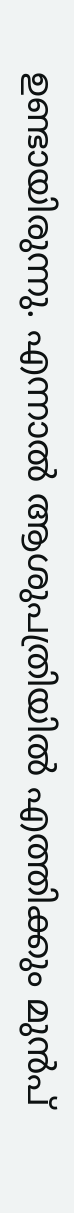ഉണ്ടായിരുന്നു. എന്നാല്‍ ആശുപത്രിയില്‍ എത്തിക്കും മുന്‍പ്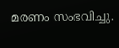മരണം സംഭവിച്ചു.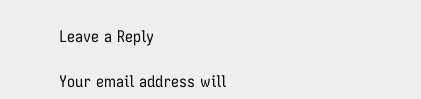Leave a Reply

Your email address will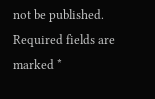not be published. Required fields are marked *